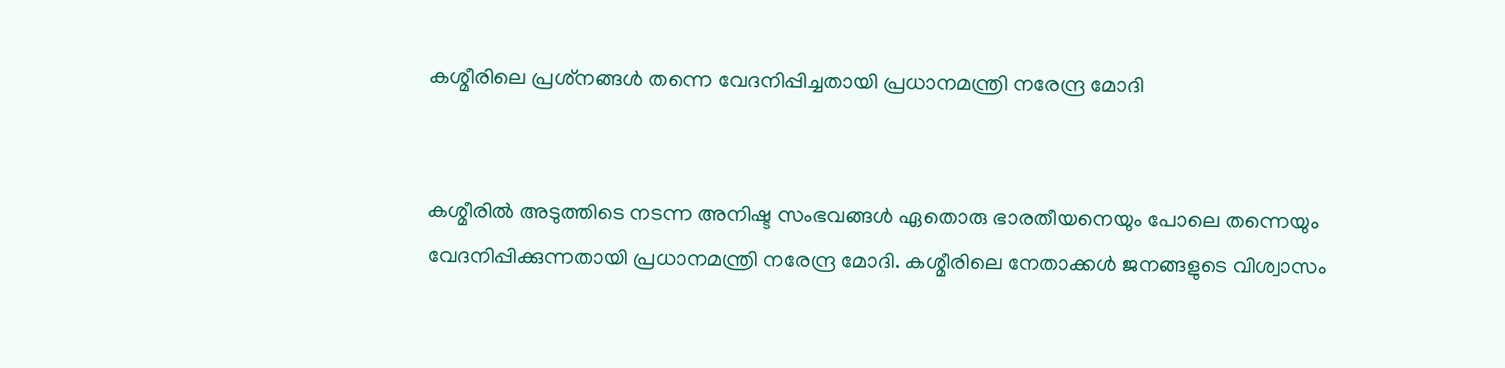കശ്മീരിലെ പ്രശ്‌നങ്ങള്‍ തന്നെ വേദനിപ്പിച്ചതായി പ്രധാനമന്ത്രി നരേന്ദ്ര മോദി


കശ്മീരില്‍ അടുത്തിടെ നടന്ന അനിഷ്ട സംഭവങ്ങള്‍ ഏതൊരു ഭാരതീയനെയും പോലെ തന്നെയും വേദനിപ്പിക്കുന്നതായി പ്രധാനമന്ത്രി നരേന്ദ്ര മോദി. കശ്മീരിലെ നേതാക്കള്‍ ജനങ്ങളുടെ വിശ്വാസം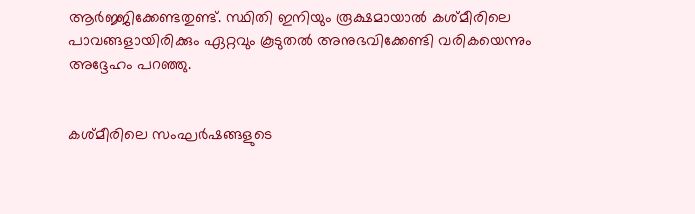ആര്‍ജ്ജിക്കേണ്ടതുണ്ട്. സ്ഥിതി ഇനിയും രൂക്ഷമായാല്‍ കശ്മീരിലെ പാവങ്ങളായിരിക്കും ഏറ്റവും കൂടുതല്‍ അനുഭവിക്കേണ്ടി വരികയെന്നും അദ്ദേഹം പറഞ്ഞു.


കശ്മീരിലെ സംഘര്‍ഷങ്ങളുടെ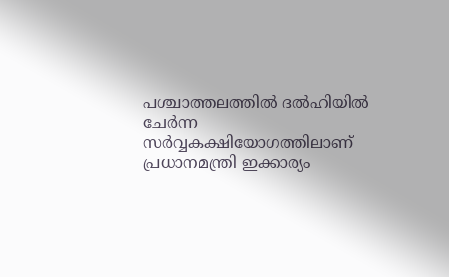പശ്ചാത്തലത്തില്‍ ദല്‍ഹിയില്‍ ചേര്‍ന്ന സര്‍വ്വകക്ഷിയോഗത്തിലാണ് പ്രധാനമന്ത്രി ഇക്കാര്യം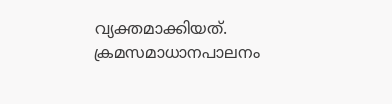വ്യക്തമാക്കിയത്. ക്രമസമാധാനപാലനം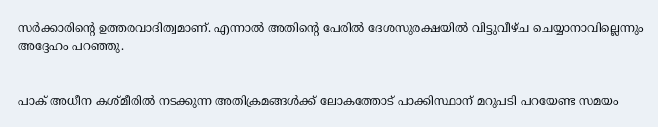സര്‍ക്കാരിന്റെ ഉത്തരവാദിത്വമാണ്. എന്നാല്‍ അതിന്റെ പേരില്‍ ദേശസുരക്ഷയില്‍ വിട്ടുവീഴ്ച ചെയ്യാനാവില്ലെന്നും അദ്ദേഹം പറഞ്ഞു.


പാക് അധീന കശ്മീരില്‍ നടക്കുന്ന അതിക്രമങ്ങള്‍ക്ക് ലോകത്തോട് പാക്കിസ്ഥാന് മറുപടി പറയേണ്ട സമയം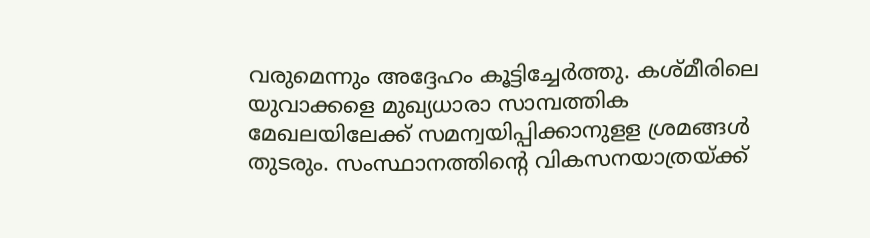വരുമെന്നും അദ്ദേഹം കൂട്ടിച്ചേര്‍ത്തു. കശ്മീരിലെ യുവാക്കളെ മുഖ്യധാരാ സാമ്പത്തിക മേഖലയിലേക്ക് സമന്വയിപ്പിക്കാനുളള ശ്രമങ്ങള്‍ തുടരും. സംസ്ഥാനത്തിന്റെ വികസനയാത്രയ്ക്ക്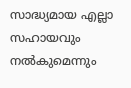സാദ്ധ്യമായ എല്ലാ സഹായവും നല്‍കുമെന്നും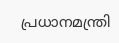പ്രധാനമന്ത്രി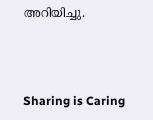അറിയിച്ചു.



Sharing is Caring